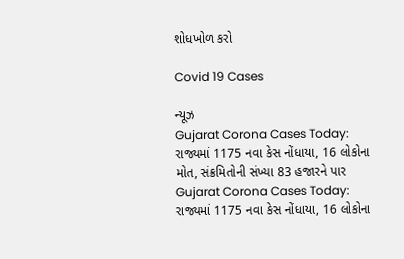શોધખોળ કરો

Covid 19 Cases

ન્યૂઝ
Gujarat Corona Cases Today: રાજ્યમાં 1175 નવા કેસ નોંધાયા, 16 લોકોના મોત, સંક્રમિતોની સંખ્યા 83 હજારને પાર
Gujarat Corona Cases Today: રાજ્યમાં 1175 નવા કેસ નોંધાયા, 16 લોકોના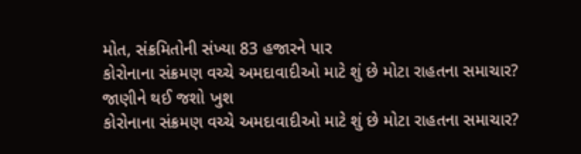મોત, સંક્રમિતોની સંખ્યા 83 હજારને પાર
કોરોનાના સંક્રમણ વચ્ચે અમદાવાદીઓ માટે શું છે મોટા રાહતના સમાચાર? જાણીને થઈ જશો ખુશ
કોરોનાના સંક્રમણ વચ્ચે અમદાવાદીઓ માટે શું છે મોટા રાહતના સમાચાર?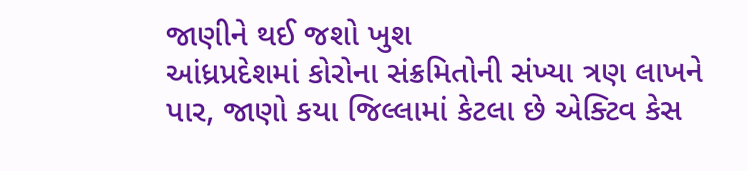જાણીને થઈ જશો ખુશ
આંધ્રપ્રદેશમાં કોરોના સંક્રમિતોની સંખ્યા ત્રણ લાખને પાર, જાણો કયા જિલ્લામાં કેટલા છે એક્ટિવ કેસ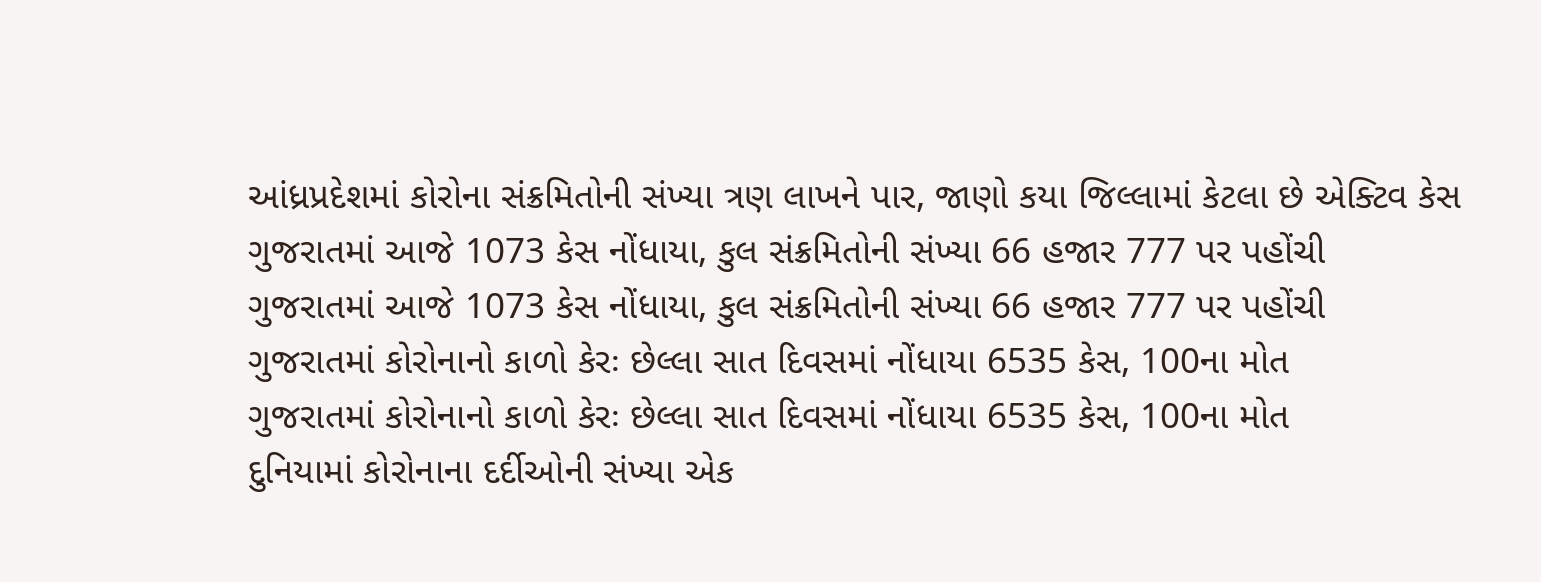આંધ્રપ્રદેશમાં કોરોના સંક્રમિતોની સંખ્યા ત્રણ લાખને પાર, જાણો કયા જિલ્લામાં કેટલા છે એક્ટિવ કેસ
ગુજરાતમાં આજે 1073 કેસ નોંધાયા, કુલ સંક્રમિતોની સંખ્યા 66 હજાર 777 પર પહોંચી
ગુજરાતમાં આજે 1073 કેસ નોંધાયા, કુલ સંક્રમિતોની સંખ્યા 66 હજાર 777 પર પહોંચી
ગુજરાતમાં કોરોનાનો કાળો કેરઃ છેલ્લા સાત દિવસમાં નોંધાયા 6535 કેસ, 100ના મોત
ગુજરાતમાં કોરોનાનો કાળો કેરઃ છેલ્લા સાત દિવસમાં નોંધાયા 6535 કેસ, 100ના મોત
દુનિયામાં કોરોનાના દર્દીઓની સંખ્યા એક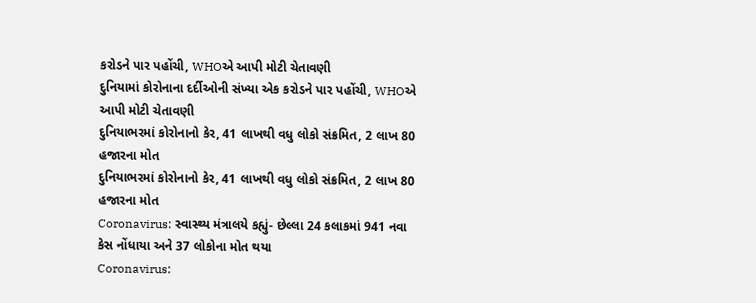કરોડને પાર પહોંચી, WHOએ આપી મોટી ચેતાવણી
દુનિયામાં કોરોનાના દર્દીઓની સંખ્યા એક કરોડને પાર પહોંચી, WHOએ આપી મોટી ચેતાવણી
દુનિયાભરમાં કોરોનાનો કેર, 41 લાખથી વધુ લોકો સંક્રમિત, 2 લાખ 80 હજારના મોત
દુનિયાભરમાં કોરોનાનો કેર, 41 લાખથી વધુ લોકો સંક્રમિત, 2 લાખ 80 હજારના મોત
Coronavirus: સ્વાસ્થ્ય મંત્રાલયે કહ્યું- છેલ્લા 24 કલાકમાં 941 નવા કેસ નોંધાયા અને 37 લોકોના મોત થયા
Coronavirus: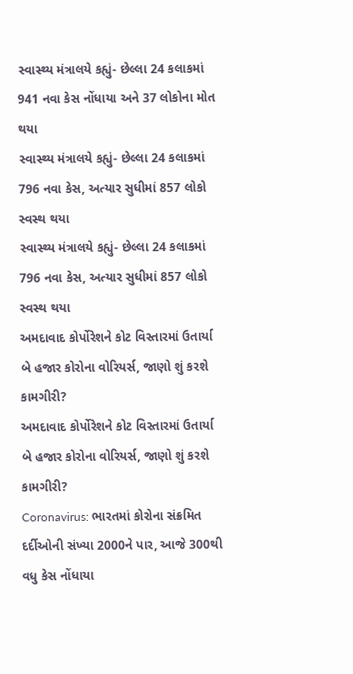સ્વાસ્થ્ય મંત્રાલયે કહ્યું- છેલ્લા 24 કલાકમાં 941 નવા કેસ નોંધાયા અને 37 લોકોના મોત થયા
સ્વાસ્થ્ય મંત્રાલયે કહ્યું- છેલ્લા 24 કલાકમાં 796 નવા કેસ, અત્યાર સુધીમાં 857 લોકો સ્વસ્થ થયા
સ્વાસ્થ્ય મંત્રાલયે કહ્યું- છેલ્લા 24 કલાકમાં 796 નવા કેસ, અત્યાર સુધીમાં 857 લોકો સ્વસ્થ થયા
અમદાવાદ કોર્પોરેશને કોટ વિસ્તારમાં ઉતાર્યા બે હજાર કોરોના વોરિયર્સ, જાણો શું કરશે કામગીરી?
અમદાવાદ કોર્પોરેશને કોટ વિસ્તારમાં ઉતાર્યા બે હજાર કોરોના વોરિયર્સ, જાણો શું કરશે કામગીરી?
Coronavirus: ભારતમાં કોરોના સંક્રમિત દર્દીઓની સંખ્યા 2000ને પાર, આજે 300થી વધુ કેસ નોંધાયા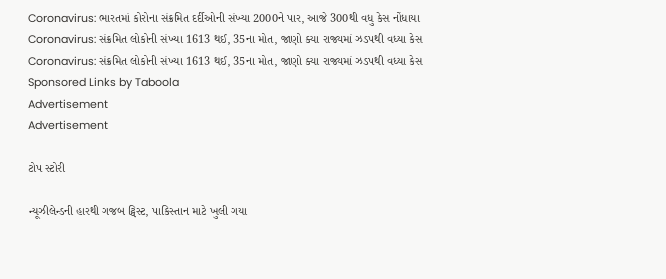Coronavirus: ભારતમાં કોરોના સંક્રમિત દર્દીઓની સંખ્યા 2000ને પાર, આજે 300થી વધુ કેસ નોંધાયા
Coronavirus: સંક્રમિત લોકોની સંખ્યા 1613 થઈ, 35ના મોત, જાણો ક્યા રાજ્યમાં ઝડપથી વધ્યા કેસ
Coronavirus: સંક્રમિત લોકોની સંખ્યા 1613 થઈ, 35ના મોત, જાણો ક્યા રાજ્યમાં ઝડપથી વધ્યા કેસ
Sponsored Links by Taboola
Advertisement
Advertisement

ટોપ સ્ટોરી

ન્યૂઝીલેન્ડની હારથી ગજબ ટ્વિસ્ટ, પાકિસ્તાન માટે ખુલી ગયા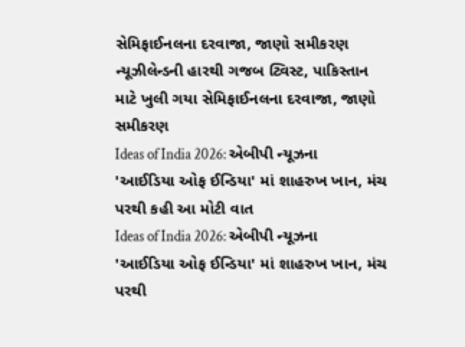સેમિફાઈનલના દરવાજા, જાણો સમીકરણ
ન્યૂઝીલેન્ડની હારથી ગજબ ટ્વિસ્ટ, પાકિસ્તાન માટે ખુલી ગયા સેમિફાઈનલના દરવાજા, જાણો સમીકરણ
Ideas of India 2026: એબીપી ન્યૂઝના 'આઈડિયા ઓફ ઈન્ડિયા' માં શાહરુખ ખાન, મંચ પરથી કહી આ મોટી વાત
Ideas of India 2026: એબીપી ન્યૂઝના 'આઈડિયા ઓફ ઈન્ડિયા' માં શાહરુખ ખાન, મંચ પરથી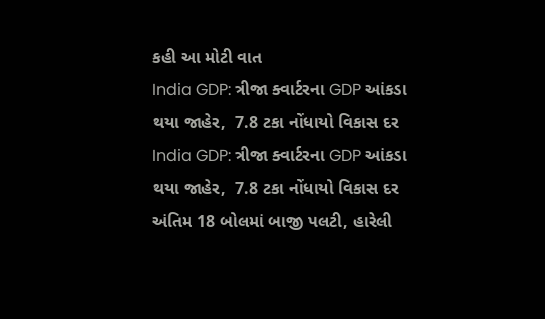કહી આ મોટી વાત
India GDP: ત્રીજા ક્વાર્ટરના GDP આંકડા થયા જાહેર,  7.8 ટકા નોંધાયો વિકાસ દર
India GDP: ત્રીજા ક્વાર્ટરના GDP આંકડા થયા જાહેર,  7.8 ટકા નોંધાયો વિકાસ દર
અંતિમ 18 બોલમાં બાજી પલટી, હારેલી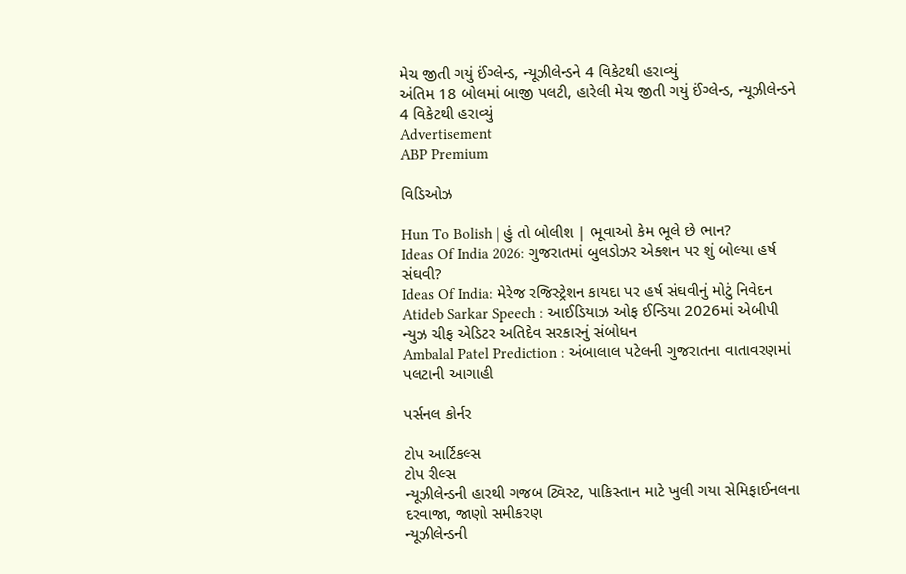મેચ જીતી ગયું ઈંગ્લેન્ડ, ન્યૂઝીલેન્ડને 4 વિકેટથી હરાવ્યું
અંતિમ 18 બોલમાં બાજી પલટી, હારેલી મેચ જીતી ગયું ઈંગ્લેન્ડ, ન્યૂઝીલેન્ડને 4 વિકેટથી હરાવ્યું
Advertisement
ABP Premium

વિડિઓઝ

Hun To Bolish | હું તો બોલીશ | ભૂવાઓ કેમ ભૂલે છે ભાન?
Ideas Of India 2026: ગુજરાતમાં બુલડોઝર એક્શન પર શું બોલ્યા હર્ષ સંઘવી?
Ideas Of India: મેરેજ રજિસ્ટ્રેશન કાયદા પર હર્ષ સંઘવીનું મોટું નિવેદન
Atideb Sarkar Speech : આઈડિયાઝ ઓફ ઈન્ડિયા 2026માં એબીપી ન્યુઝ ચીફ એડિટર અતિદેવ સરકારનું સંબોધન
Ambalal Patel Prediction : અંબાલાલ પટેલની ગુજરાતના વાતાવરણમાં પલટાની આગાહી

પર્સનલ કોર્નર

ટોપ આર્ટિકલ્સ
ટોપ રીલ્સ
ન્યૂઝીલેન્ડની હારથી ગજબ ટ્વિસ્ટ, પાકિસ્તાન માટે ખુલી ગયા સેમિફાઈનલના દરવાજા, જાણો સમીકરણ
ન્યૂઝીલેન્ડની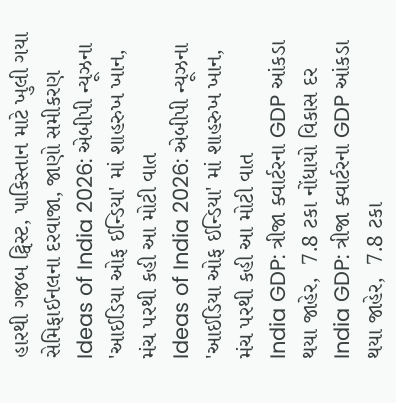હારથી ગજબ ટ્વિસ્ટ, પાકિસ્તાન માટે ખુલી ગયા સેમિફાઈનલના દરવાજા, જાણો સમીકરણ
Ideas of India 2026: એબીપી ન્યૂઝના 'આઈડિયા ઓફ ઈન્ડિયા' માં શાહરુખ ખાન, મંચ પરથી કહી આ મોટી વાત
Ideas of India 2026: એબીપી ન્યૂઝના 'આઈડિયા ઓફ ઈન્ડિયા' માં શાહરુખ ખાન, મંચ પરથી કહી આ મોટી વાત
India GDP: ત્રીજા ક્વાર્ટરના GDP આંકડા થયા જાહેર,  7.8 ટકા નોંધાયો વિકાસ દર
India GDP: ત્રીજા ક્વાર્ટરના GDP આંકડા થયા જાહેર,  7.8 ટકા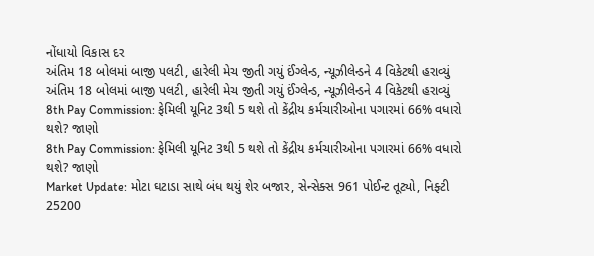નોંધાયો વિકાસ દર
અંતિમ 18 બોલમાં બાજી પલટી, હારેલી મેચ જીતી ગયું ઈંગ્લેન્ડ, ન્યૂઝીલેન્ડને 4 વિકેટથી હરાવ્યું
અંતિમ 18 બોલમાં બાજી પલટી, હારેલી મેચ જીતી ગયું ઈંગ્લેન્ડ, ન્યૂઝીલેન્ડને 4 વિકેટથી હરાવ્યું
8th Pay Commission: ફેમિલી યૂનિટ 3થી 5 થશે તો કેંદ્રીય કર્મચારીઓના પગારમાં 66% વધારો થશે? જાણો
8th Pay Commission: ફેમિલી યૂનિટ 3થી 5 થશે તો કેંદ્રીય કર્મચારીઓના પગારમાં 66% વધારો થશે? જાણો
Market Update: મોટા ઘટાડા સાથે બંધ થયું શેર બજાર, સેન્સેક્સ 961 પોઈન્ટ તૂટ્યો, નિફ્ટી 25200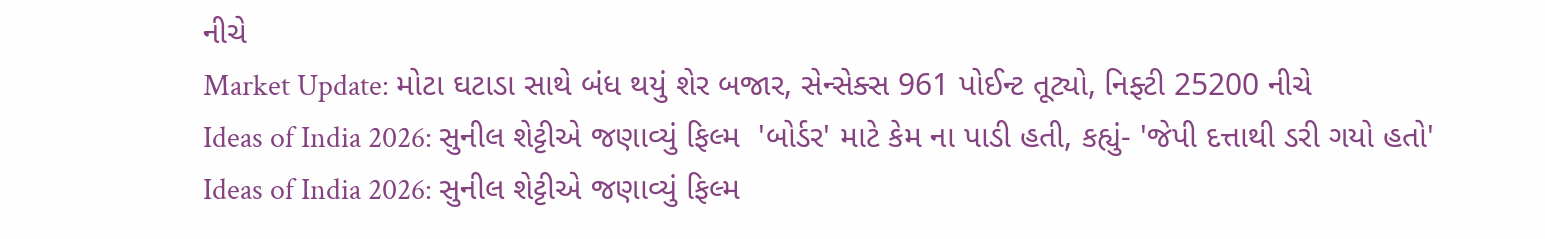નીચે
Market Update: મોટા ઘટાડા સાથે બંધ થયું શેર બજાર, સેન્સેક્સ 961 પોઈન્ટ તૂટ્યો, નિફ્ટી 25200 નીચે
Ideas of India 2026: સુનીલ શેટ્ટીએ જણાવ્યું ફિલ્મ  'બોર્ડર' માટે કેમ ના પાડી હતી, કહ્યું- 'જેપી દત્તાથી ડરી ગયો હતો'
Ideas of India 2026: સુનીલ શેટ્ટીએ જણાવ્યું ફિલ્મ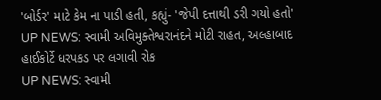'બોર્ડર' માટે કેમ ના પાડી હતી, કહ્યું- 'જેપી દત્તાથી ડરી ગયો હતો'
UP NEWS: સ્વામી અવિમુક્તેશ્વરાનંદને મોટી રાહત, અલ્હાબાદ હાઈકોર્ટે ધરપકડ પર લગાવી રોક
UP NEWS: સ્વામી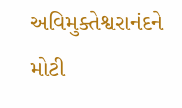અવિમુક્તેશ્વરાનંદને મોટી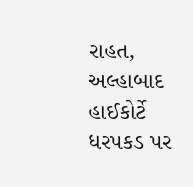રાહત, અલ્હાબાદ હાઈકોર્ટે ધરપકડ પર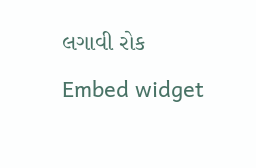લગાવી રોક
Embed widget